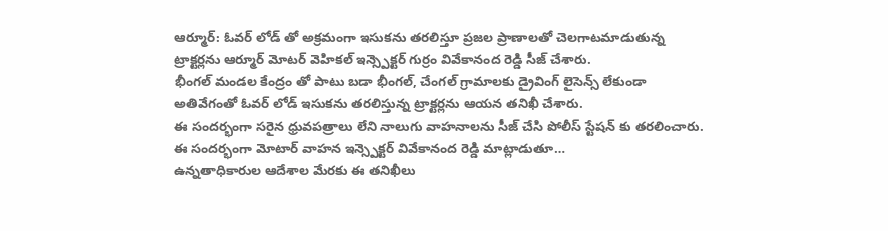ఆర్మూర్: ఓవర్ లోడ్ తో అక్రమంగా ఇసుకను తరలిస్తూ ప్రజల ప్రాణాలతో చెలగాటమాడుతున్న ట్రాక్టర్లను ఆర్మూర్ మోటర్ వెహికల్ ఇన్స్పెక్టర్ గుర్రం వివేకానంద రెడ్డి సీజ్ చేశారు.
భీంగల్ మండల కేంద్రం తో పాటు బడా భీంగల్, చేంగల్ గ్రామాలకు డ్రైవింగ్ లైసెన్స్ లేకుండా అతివేగంతో ఓవర్ లోడ్ ఇసుకను తరలిస్తున్న ట్రాక్టర్లను ఆయన తనిఖీ చేశారు.
ఈ సందర్భంగా సరైన ధ్రువపత్రాలు లేని నాలుగు వాహనాలను సీజ్ చేసి పోలీస్ స్టేషన్ కు తరలించారు. ఈ సందర్భంగా మోటార్ వాహన ఇన్స్పెక్టర్ వివేకానంద రెడ్డి మాట్లాడుతూ…
ఉన్నతాధికారుల ఆదేశాల మేరకు ఈ తనిఖీలు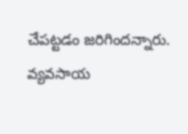చేపట్టడం జరిగిందన్నారు. వ్యవసాయ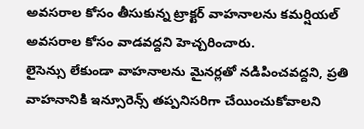అవసరాల కోసం తీసుకున్న ట్రాక్టర్ వాహనాలను కమర్షియల్ అవసరాల కోసం వాడవద్దని హెచ్చరించారు.
లైసెన్సు లేకుండా వాహనాలను మైనర్లతో నడిపించవద్దని, ప్రతి వాహనానికి ఇన్సూరెన్స్ తప్పనిసరిగా చేయించుకోవాలని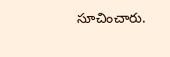సూచించారు.